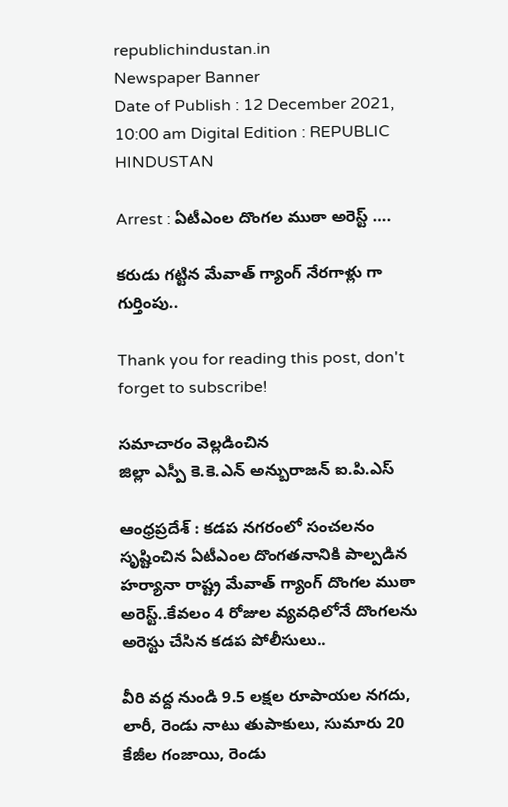republichindustan.in
Newspaper Banner
Date of Publish : 12 December 2021, 10:00 am Digital Edition : REPUBLIC HINDUSTAN

Arrest : ఏటీఎంల దొంగల ముఠా అరెస్ట్ ….

కరుడు గట్టిన మేవాత్ గ్యాంగ్ నేరగాళ్లు గా గుర్తింపు..

Thank you for reading this post, don't forget to subscribe!

సమాచారం వెల్లడించిన
జిల్లా ఎస్పీ కె.కె.ఎన్ అన్బురాజన్ ఐ.పి.ఎస్

ఆంధ్రప్రదేశ్ : కడప నగరంలో సంచలనం సృష్టించిన ఏటీఎంల దొంగతనానికి పాల్పడిన హర్యానా రాష్ట్ర మేవాత్ గ్యాంగ్ దొంగల ముఠా అరెస్ట్..కేవలం 4 రోజుల వ్యవధిలోనే దొంగలను అరెస్టు చేసిన కడప పోలీసులు..

వీరి వద్ద నుండి 9.5 లక్షల రూపాయల నగదు, లారీ, రెండు నాటు తుపాకులు, సుమారు 20 కేజీల గంజాయి, రెండు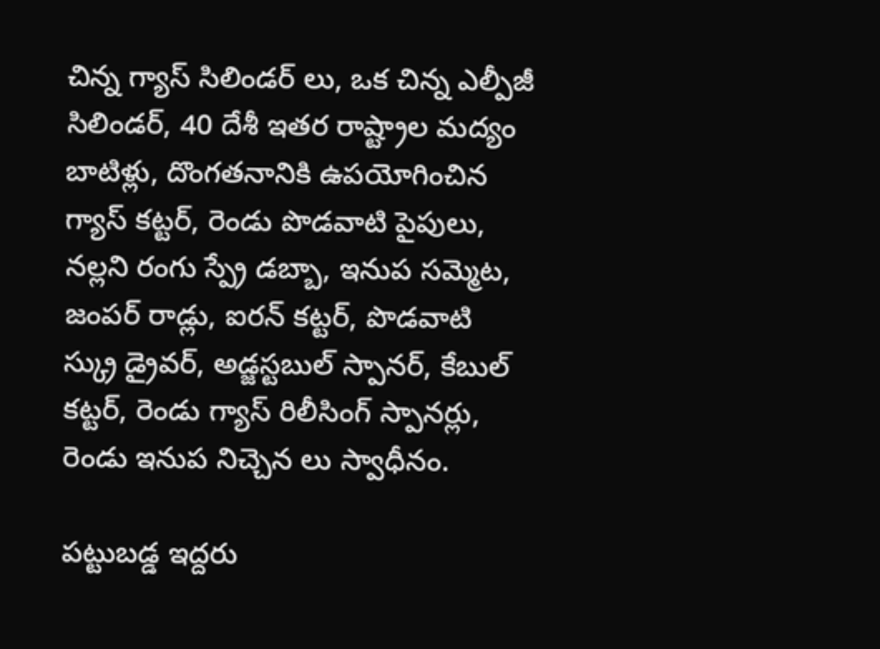చిన్న గ్యాస్ సిలిండర్ లు, ఒక చిన్న ఎల్పీజీ సిలిండర్, 40 దేశీ ఇతర రాష్ట్రాల మద్యం బాటిళ్లు, దొంగతనానికి ఉపయోగించిన గ్యాస్ కట్టర్, రెండు పొడవాటి పైపులు, నల్లని రంగు స్ప్రే డబ్బా, ఇనుప సమ్మెట, జంపర్ రాడ్లు, ఐరన్ కట్టర్, పొడవాటి స్క్రు డ్రైవర్, అడ్జస్టబుల్ స్పానర్, కేబుల్ కట్టర్, రెండు గ్యాస్ రిలీసింగ్ స్పానర్లు, రెండు ఇనుప నిచ్చెన లు స్వాధీనం.

పట్టుబడ్డ ఇద్దరు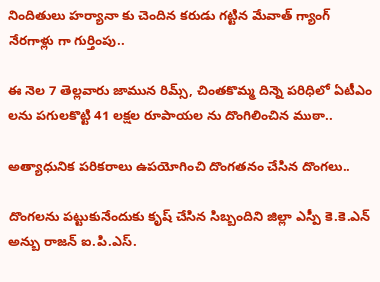నిందితులు హర్యానా కు చెందిన కరుడు గట్టిన మేవాత్ గ్యాంగ్ నేరగాళ్లు గా గుర్తింపు..

ఈ నెల 7 తెల్లవారు జామున రిమ్స్, చింతకొమ్మ దిన్నె పరిధిలో ఏటీఎం లను పగులకొట్టి 41 లక్షల రూపాయల ను దొంగిలించిన ముఠా..

అత్యాధునిక పరికరాలు ఉపయోగించి దొంగతనం చేసిన దొంగలు..

దొంగలను పట్టుకునేందుకు కృష్ చేసిన సిబ్బందిని జిల్లా ఎస్పీ కె.కె.ఎన్ అన్బు రాజన్ ఐ.పి.ఎస్.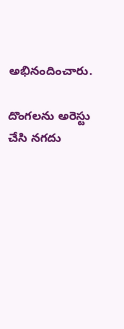అభినందించారు.

దొంగలను అరెస్టు చేసి నగదు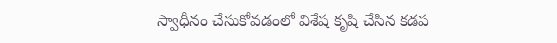స్వాధీనం చేసుకోవడంలో విశేష కృషి చేసిన కడప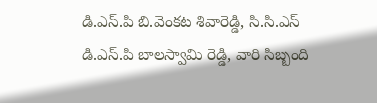డి.ఎస్.పి బి.వెంకట శివారెడ్డి, సి.సి.ఎస్ డి.ఎస్.పి బాలస్వామి రెడ్డి, వారి సిబ్బంది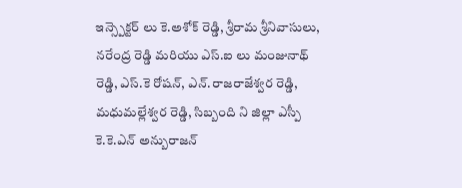ఇన్స్పెక్టర్ లు కె.అశోక్ రెడ్డి, శ్రీరామ శ్రీనివాసులు, నరేంద్ర రెడ్డి మరియు ఎస్.ఐ లు మంజునాథ్ రెడ్డి, ఎస్.కె రోషన్, ఎన్.రాజరాజేశ్వర రెడ్డి, మధుమల్లేశ్వర రెడ్డి, సిబ్బంది ని జిల్లా ఎస్పీ కె.కె.ఎన్ అన్బురాజన్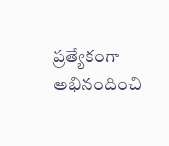ప్రత్యేకంగా అభినందించి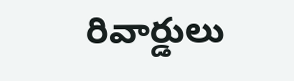రివార్డులు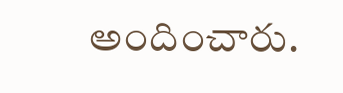అందించారు.